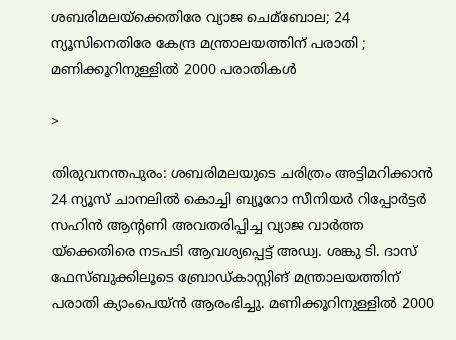ശബരിമലയ്‌ക്കെതിരേ വ്യാജ ചെമ്ബോല; 24 ന്യൂസിനെതിരേ കേന്ദ്ര മന്ത്രാലയത്തിന് പരാതി ; മണിക്കൂറിനുള്ളില്‍ 2000 പരാതികള്‍

>

തിരുവനന്തപുരം: ശബരിമലയുടെ ചരിത്രം അട്ടിമറിക്കാന്‍ 24 ന്യൂസ് ചാനലില്‍ കൊച്ചി ബ്യൂറോ സീനിയര്‍ റിപ്പോര്‍ട്ടര്‍ സഹിന്‍ ആന്റണി അവതരിപ്പിച്ച വ്യാജ വാര്‍ത്ത യ്‌ക്കെതിരെ നടപടി ആവശ്യപ്പെട്ട് അഡ്വ. ശങ്കു ടി. ദാസ് ഫേസ്ബുക്കിലൂടെ ബ്രോഡ്കാസ്റ്റിങ് മന്ത്രാലയത്തിന് പരാതി ക്യാംപെയ്ന്‍ ആരംഭിച്ചു. മണിക്കൂറിനുള്ളില്‍ 2000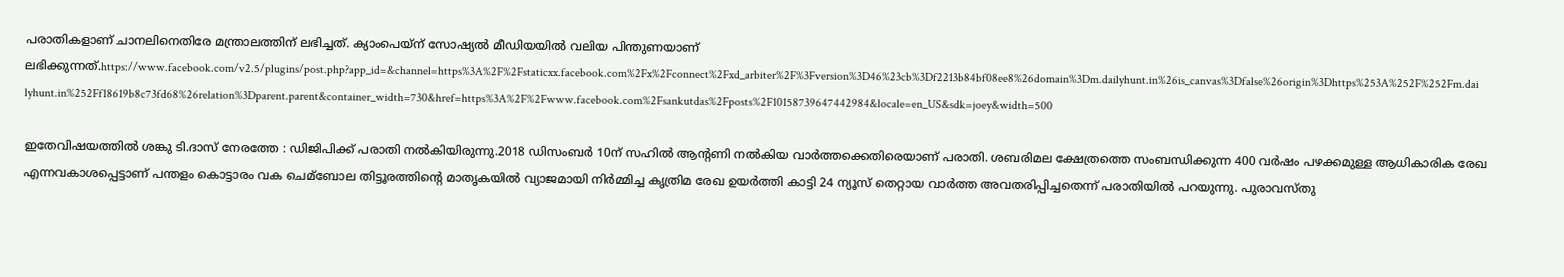പരാതികളാണ് ചാനലിനെതിരേ മന്ത്രാലത്തിന് ലഭിച്ചത്. ക്യാംപെയ്‌ന് സോഷ്യല്‍ മീഡിയയില്‍ വലിയ പിന്തുണയാണ് ലഭിക്കുന്നത്.https://www.facebook.com/v2.5/plugins/post.php?app_id=&channel=https%3A%2F%2Fstaticxx.facebook.com%2Fx%2Fconnect%2Fxd_arbiter%2F%3Fversion%3D46%23cb%3Df2213b84bf08ee8%26domain%3Dm.dailyhunt.in%26is_canvas%3Dfalse%26origin%3Dhttps%253A%252F%252Fm.dailyhunt.in%252Ff18619b8c73fd68%26relation%3Dparent.parent&container_width=730&href=https%3A%2F%2Fwww.facebook.com%2Fsankutdas%2Fposts%2F10158739647442984&locale=en_US&sdk=joey&width=500

ഇതേവിഷയത്തില്‍ ശങ്കു ടി.ദാസ് നേരത്തേ : ഡിജിപിക്ക് പരാതി നല്‍കിയിരുന്നു.2018 ഡിസംബര്‍ 10ന് സഹില്‍ ആന്റണി നല്‍കിയ വാര്‍ത്തക്കെതിരെയാണ് പരാതി. ശബരിമല ക്ഷേത്രത്തെ സംബന്ധിക്കുന്ന 400 വര്‍ഷം പഴക്കമുള്ള ആധികാരിക രേഖ എന്നവകാശപ്പെട്ടാണ് പന്തളം കൊട്ടാരം വക ചെമ്ബോല തിട്ടൂരത്തിന്റെ മാതൃകയില്‍ വ്യാജമായി നിര്‍മ്മിച്ച കൃത്രിമ രേഖ ഉയര്‍ത്തി കാട്ടി 24 ന്യൂസ് തെറ്റായ വാര്‍ത്ത അവതരിപ്പിച്ചതെന്ന് പരാതിയില്‍ പറയുന്നു. പുരാവസ്തു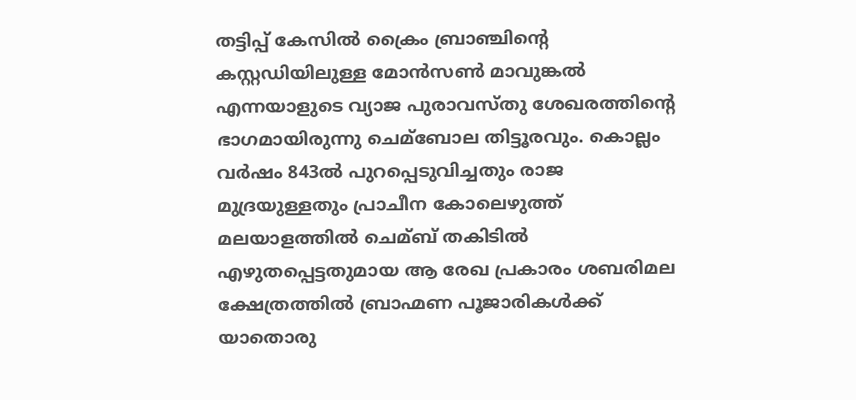തട്ടിപ്പ് കേസില്‍ ക്രൈം ബ്രാഞ്ചിന്റെ കസ്റ്റഡിയിലുള്ള മോന്‍സണ്‍ മാവുങ്കല്‍ എന്നയാളുടെ വ്യാജ പുരാവസ്തു ശേഖരത്തിന്റെ ഭാഗമായിരുന്നു ചെമ്ബോല തിട്ടൂരവും. കൊല്ലം വര്‍ഷം 843ല്‍ പുറപ്പെടുവിച്ചതും രാജ മുദ്രയുള്ളതും പ്രാചീന കോലെഴുത്ത് മലയാളത്തില്‍ ചെമ്ബ് തകിടില്‍ എഴുതപ്പെട്ടതുമായ ആ രേഖ പ്രകാരം ശബരിമല ക്ഷേത്രത്തില്‍ ബ്രാഹ്മണ പൂജാരികള്‍ക്ക് യാതൊരു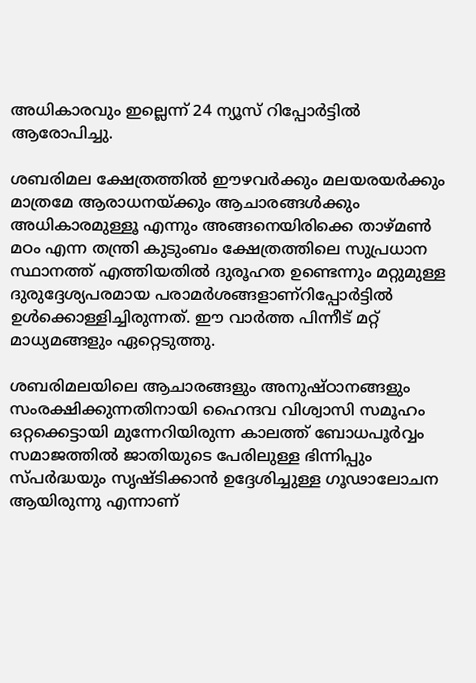അധികാരവും ഇല്ലെന്ന് 24 ന്യൂസ് റിപ്പോര്‍ട്ടില്‍ ആരോപിച്ചു.

ശബരിമല ക്ഷേത്രത്തില്‍ ഈഴവര്‍ക്കും മലയരയര്‍ക്കും മാത്രമേ ആരാധനയ്ക്കും ആചാരങ്ങള്‍ക്കും അധികാരമുള്ളൂ എന്നും അങ്ങനെയിരിക്കെ താഴ്മണ്‍ മഠം എന്ന തന്ത്രി കുടുംബം ക്ഷേത്രത്തിലെ സുപ്രധാന സ്ഥാനത്ത് എത്തിയതില്‍ ദുരൂഹത ഉണ്ടെന്നും മറ്റുമുള്ള ദുരുദ്ദേശ്യപരമായ പരാമര്‍ശങ്ങളാണ്‌റിപ്പോര്‍ട്ടില്‍ ഉള്‍ക്കൊള്ളിച്ചിരുന്നത്. ഈ വാര്‍ത്ത പിന്നീട് മറ്റ് മാധ്യമങ്ങളും ഏറ്റെടുത്തു.

ശബരിമലയിലെ ആചാരങ്ങളും അനുഷ്ഠാനങ്ങളും സംരക്ഷിക്കുന്നതിനായി ഹൈന്ദവ വിശ്വാസി സമൂഹം ഒറ്റക്കെട്ടായി മുന്നേറിയിരുന്ന കാലത്ത് ബോധപൂര്‍വ്വം സമാജത്തില്‍ ജാതിയുടെ പേരിലുള്ള ഭിന്നിപ്പും സ്പര്‍ദ്ധയും സൃഷ്ടിക്കാന്‍ ഉദ്ദേശിച്ചുള്ള ഗൂഢാലോചന ആയിരുന്നു എന്നാണ്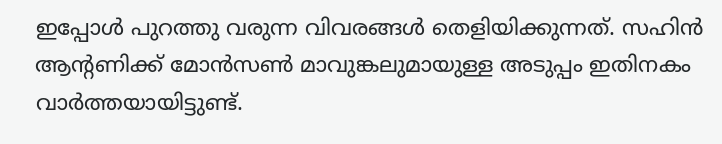ഇപ്പോള്‍ പുറത്തു വരുന്ന വിവരങ്ങള്‍ തെളിയിക്കുന്നത്. സഹിന്‍ ആന്റണിക്ക് മോന്‍സണ്‍ മാവുങ്കലുമായുള്ള അടുപ്പം ഇതിനകം വാര്‍ത്തയായിട്ടുണ്ട്.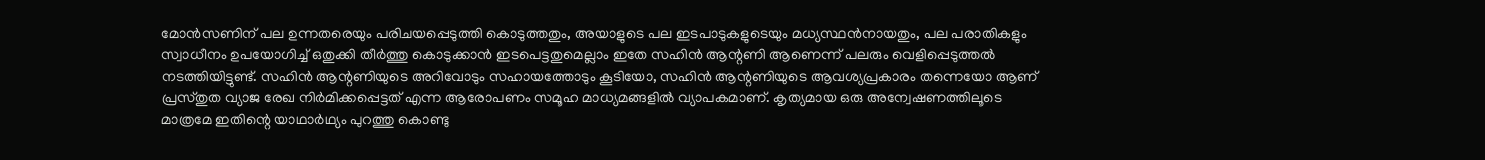മോന്‍സണിന് പല ഉന്നതരെയും പരിചയപ്പെടുത്തി കൊടുത്തതും, അയാളുടെ പല ഇടപാടുകളുടെയും മധ്യസ്ഥന്‍നായതും, പല പരാതികളും സ്വാധീനം ഉപയോഗിച്ച്‌ ഒതുക്കി തീര്‍ത്തു കൊടുക്കാന്‍ ഇടപെട്ടതുമെല്ലാം ഇതേ സഹിന്‍ ആന്റണി ആണെന്ന് പലരും വെളിപ്പെടുത്തല്‍ നടത്തിയിട്ടുണ്ട്. സഹിന്‍ ആന്റണിയുടെ അറിവോടും സഹായത്തോടും കൂടിയോ, സഹിന്‍ ആന്റണിയുടെ ആവശ്യപ്രകാരം തന്നെയോ ആണ് പ്രസ്തുത വ്യാജ രേഖ നിര്‍മിക്കപ്പെട്ടത് എന്ന ആരോപണം സമൂഹ മാധ്യമങ്ങളില്‍ വ്യാപകമാണ്. കൃത്യമായ ഒരു അന്വേഷണത്തിലൂടെ മാത്രമേ ഇതിന്റെ യാഥാര്‍ഥ്യം പുറത്തു കൊണ്ടു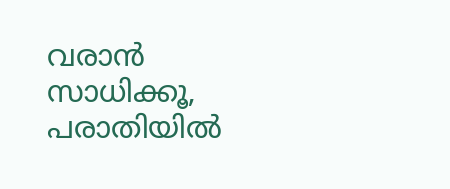വരാന്‍ സാധിക്കൂ, പരാതിയില്‍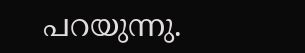പറയുന്നു.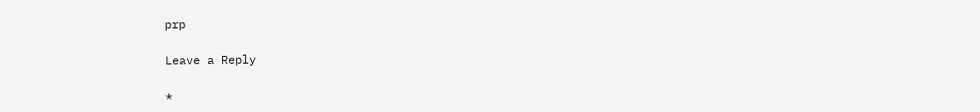prp

Leave a Reply

*